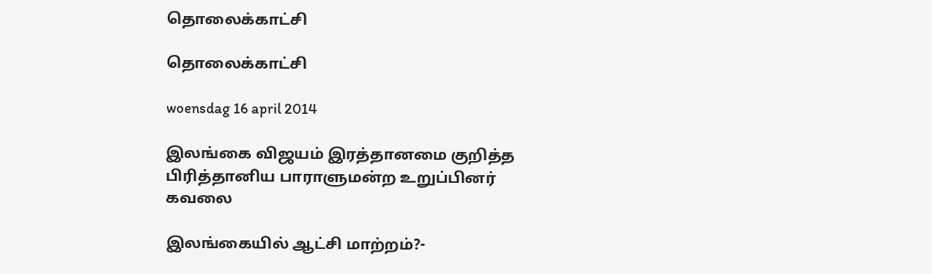தொலைக்காட்சி

தொலைக்காட்சி

woensdag 16 april 2014

இலங்கை விஜயம் இரத்தானமை குறித்த பிரித்தானிய பாராளுமன்ற உறுப்பினர் கவலை

இலங்கையில் ஆட்சி மாற்றம்?-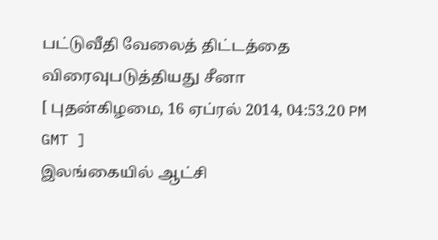பட்டுவீதி வேலைத் திட்டத்தை விரைவுபடுத்தியது சீனா
[ புதன்கிழமை, 16 ஏப்ரல் 2014, 04:53.20 PM GMT ]
இலங்கையில் ஆட்சி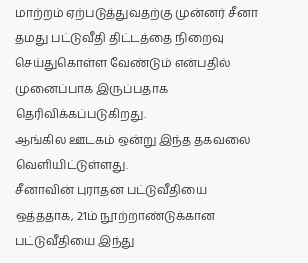மாற்றம் ஏற்படுத்துவதற்கு முன்னர் சீனா தமது பட்டுவீதி திட்டத்தை நிறைவு செய்துகொள்ள வேண்டும் என்பதில் முனைப்பாக இருப்பதாக தெரிவிக்கப்படுகிறது.
ஆங்கில ஊடகம் ஒன்று இந்த தகவலை வெளியிட்டுள்ளது.
சீனாவின் புராதன பட்டுவீதியை ஒத்ததாக, 21ம் நூற்றாண்டுக்கான பட்டுவீதியை இந்து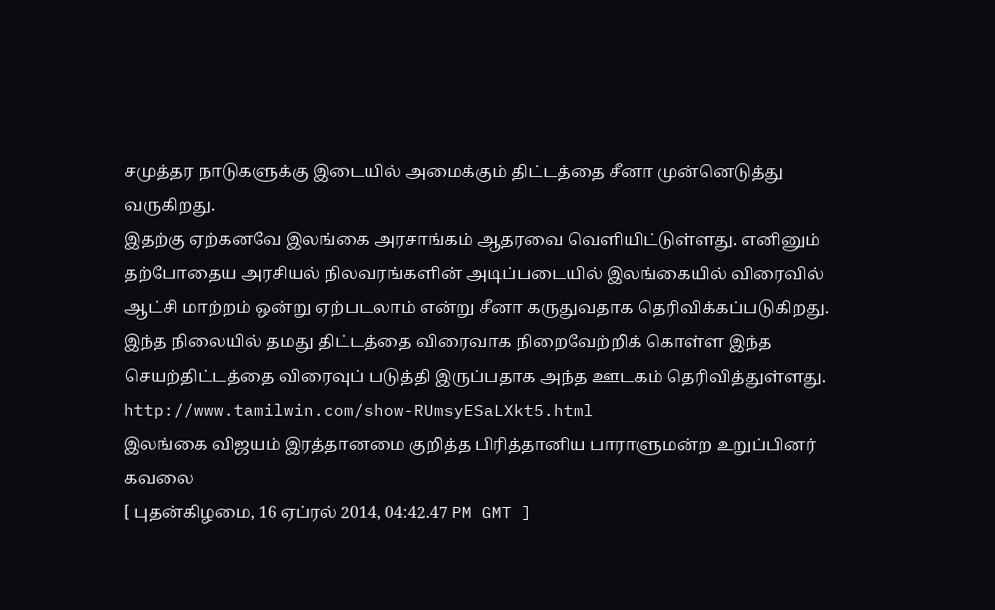சமுத்தர நாடுகளுக்கு இடையில் அமைக்கும் திட்டத்தை சீனா முன்னெடுத்து வருகிறது.
இதற்கு ஏற்கனவே இலங்கை அரசாங்கம் ஆதரவை வெளியிட்டுள்ளது. எனினும் தற்போதைய அரசியல் நிலவரங்களின் அடிப்படையில் இலங்கையில் விரைவில் ஆட்சி மாற்றம் ஒன்று ஏற்படலாம் என்று சீனா கருதுவதாக தெரிவிக்கப்படுகிறது.
இந்த நிலையில் தமது திட்டத்தை விரைவாக நிறைவேற்றிக் கொள்ள இந்த செயற்திட்டத்தை விரைவுப் படுத்தி இருப்பதாக அந்த ஊடகம் தெரிவித்துள்ளது.
http://www.tamilwin.com/show-RUmsyESaLXkt5.html
இலங்கை விஜயம் இரத்தானமை குறித்த பிரித்தானிய பாராளுமன்ற உறுப்பினர் கவலை
[ புதன்கிழமை, 16 ஏப்ரல் 2014, 04:42.47 PM GMT ]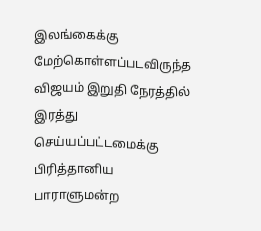இலங்கைக்கு மேற்கொள்ளப்படவிருந்த விஜயம் இறுதி நேரத்தில் இரத்து செய்யப்பட்டமைக்கு பிரித்தானிய பாராளுமன்ற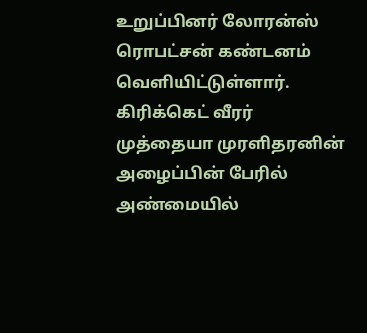உறுப்பினர் லோரன்ஸ் ரொபட்சன் கண்டனம் வெளியிட்டுள்ளார்.
கிரிக்கெட் வீரர் முத்தையா முரளிதரனின் அழைப்பின் பேரில் அண்மையில்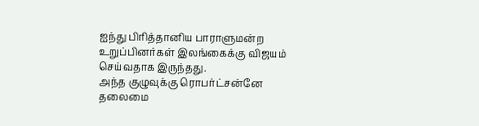ஐந்து பிரித்தானிய பாராளுமன்ற உறுப்பினர்கள் இலங்கைக்கு விஜயம் செய்வதாக இருந்தது.
அந்த குழுவுக்கு ரொபர்ட்சன்னே தலைமை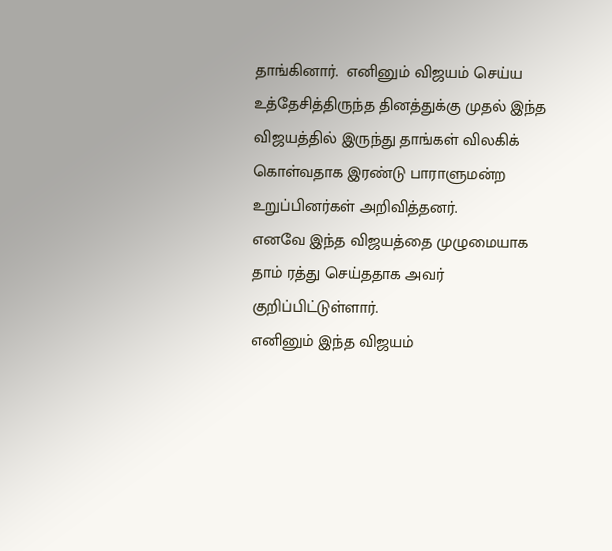தாங்கினார்.  எனினும் விஜயம் செய்ய உத்தேசித்திருந்த தினத்துக்கு முதல் இந்த விஜயத்தில் இருந்து தாங்கள் விலகிக் கொள்வதாக இரண்டு பாராளுமன்ற உறுப்பினர்கள் அறிவித்தனர்.
எனவே இந்த விஜயத்தை முழுமையாக தாம் ரத்து செய்ததாக அவர் குறிப்பிட்டுள்ளார்.
எனினும் இந்த விஜயம்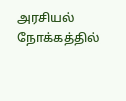அரசியல் நோக்கத்தில்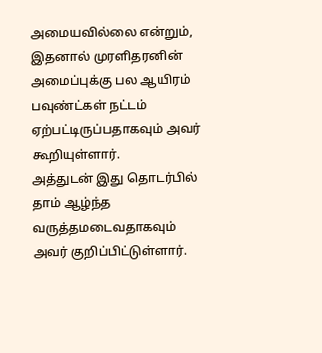அமையவில்லை என்றும், இதனால் முரளிதரனின் அமைப்புக்கு பல ஆயிரம் பவுண்ட்கள் நட்டம் ஏற்பட்டிருப்பதாகவும் அவர் கூறியுள்ளார்.
அத்துடன் இது தொடர்பில் தாம் ஆழ்ந்த வருத்தமடைவதாகவும் அவர் குறிப்பிட்டுள்ளார்.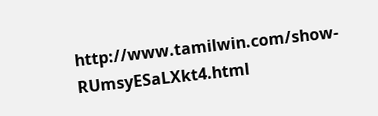http://www.tamilwin.com/show-RUmsyESaLXkt4.html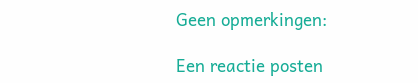Geen opmerkingen:

Een reactie posten